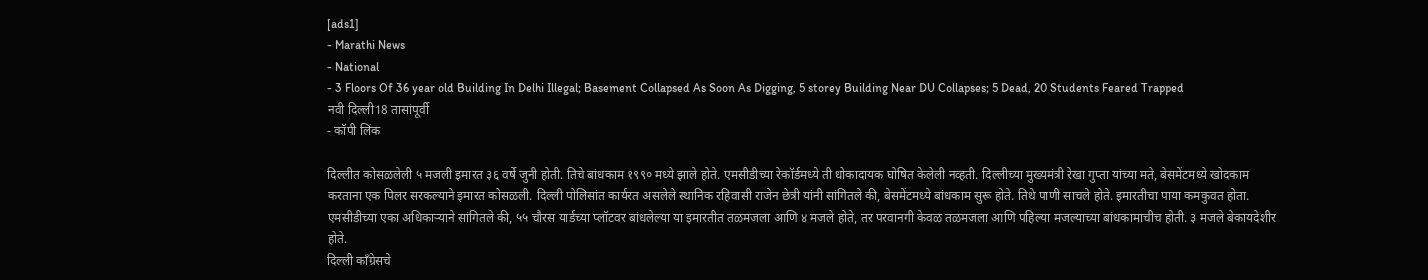[ads1]
- Marathi News
- National
- 3 Floors Of 36 year old Building In Delhi Illegal; Basement Collapsed As Soon As Digging, 5 storey Building Near DU Collapses; 5 Dead, 20 Students Feared Trapped
नवी दिल्ली18 तासांपूर्वी
- कॉपी लिंक

दिल्लीत कोसळलेली ५ मजली इमारत ३६ वर्षे जुनी होती. तिचे बांधकाम १९९० मध्ये झाले होते. एमसीडीच्या रेकॉर्डमध्ये ती धोकादायक घोषित केलेली नव्हती. दिल्लीच्या मुख्यमंत्री रेखा गुप्ता यांच्या मते, बेसमेंटमध्ये खोदकाम करताना एक पिलर सरकल्याने इमारत कोसळली. दिल्ली पोलिसांत कार्यरत असलेले स्थानिक रहिवासी राजेन छेत्री यांनी सांगितले की, बेसमेंटमध्ये बांधकाम सुरू होते. तिथे पाणी साचले होते. इमारतीचा पाया कमकुवत होता.
एमसीडीच्या एका अधिकाऱ्याने सांगितले की, ५५ चौरस यार्डच्या प्लॉटवर बांधलेल्या या इमारतीत तळमजला आणि ४ मजले होते, तर परवानगी केवळ तळमजला आणि पहिल्या मजल्याच्या बांधकामाचीच होती. ३ मजले बेकायदेशीर होते.
दिल्ली काँग्रेसचे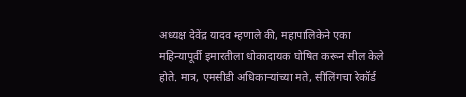अध्यक्ष देवेंद्र यादव म्हणाले की, महापालिकेने एका महिन्यापूर्वी इमारतीला धोकादायक घोषित करून सील केले होते. मात्र, एमसीडी अधिकाऱ्यांच्या मते, सीलिंगचा रेकॉर्ड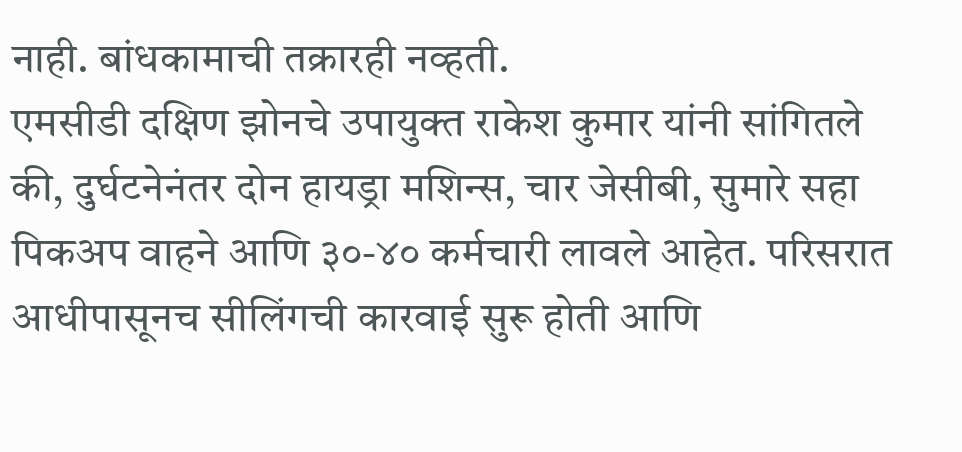नाही. बांधकामाची तक्रारही नव्हती.
एमसीडी दक्षिण झोनचे उपायुक्त राकेश कुमार यांनी सांगितले की, दुर्घटनेनंतर दोन हायड्रा मशिन्स, चार जेसीबी, सुमारे सहा पिकअप वाहने आणि ३०-४० कर्मचारी लावले आहेत. परिसरात आधीपासूनच सीलिंगची कारवाई सुरू होती आणि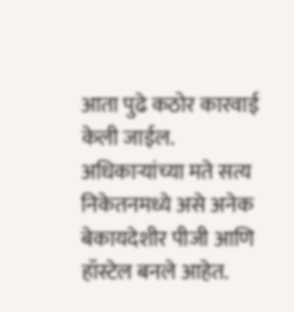आता पुढे कठोर कारवाई केली जाईल. अधिकाऱ्यांच्या मते सत्य निकेतनमध्ये असे अनेक बेकायदेशीर पीजी आणि हॉस्टेल बनले आहेत.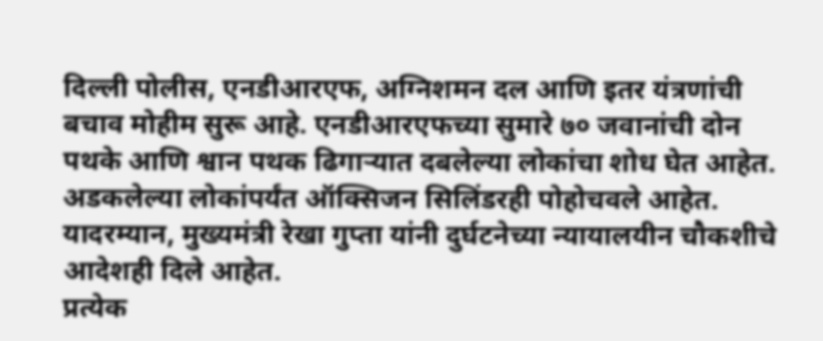दिल्ली पोलीस, एनडीआरएफ, अग्निशमन दल आणि इतर यंत्रणांची बचाव मोहीम सुरू आहे. एनडीआरएफच्या सुमारे ७० जवानांची दोन पथके आणि श्वान पथक ढिगाऱ्यात दबलेल्या लोकांचा शोध घेत आहेत. अडकलेल्या लोकांपर्यंत ऑक्सिजन सिलिंडरही पोहोचवले आहेत. यादरम्यान, मुख्यमंत्री रेखा गुप्ता यांनी दुर्घटनेच्या न्यायालयीन चौकशीचे आदेशही दिले आहेत.
प्रत्येक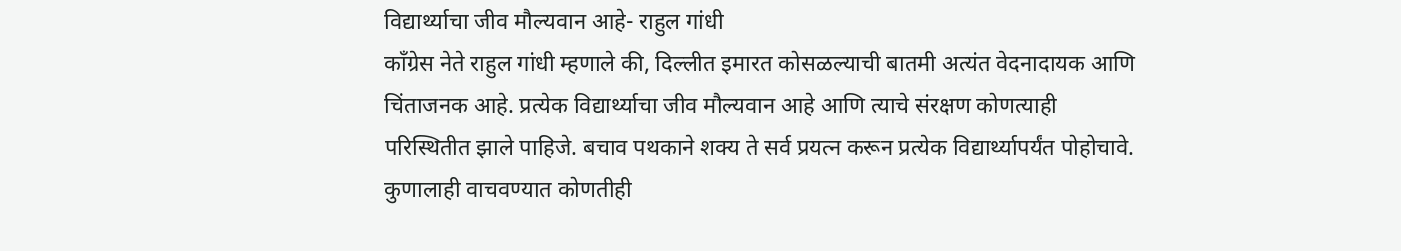विद्यार्थ्याचा जीव मौल्यवान आहे- राहुल गांधी
काँग्रेस नेते राहुल गांधी म्हणाले की, दिल्लीत इमारत कोसळल्याची बातमी अत्यंत वेदनादायक आणि चिंताजनक आहे. प्रत्येक विद्यार्थ्याचा जीव मौल्यवान आहे आणि त्याचे संरक्षण कोणत्याही परिस्थितीत झाले पाहिजे. बचाव पथकाने शक्य ते सर्व प्रयत्न करून प्रत्येक विद्यार्थ्यापर्यंत पोहोचावे. कुणालाही वाचवण्यात कोणतीही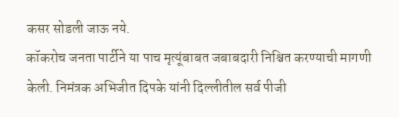कसर सोडली जाऊ नये.
कॉकरोच जनता पार्टीने या पाच मृत्यूंबाबत जबाबदारी निश्चित करण्याची मागणी केली. निमंत्रक अभिजीत दिपके यांनी दिल्लीतील सर्व पीजी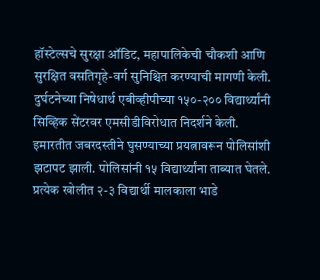हॉस्टेल्सचे सुरक्षा ऑडिट, महापालिकेची चौकशी आणि सुरक्षित वसतिगृहे-वर्ग सुनिश्चित करण्याची मागणी केली.
दुर्घटनेच्या निषेधार्थ एबीव्हीपीच्या १५०-२०० विद्यार्थ्यांनी सिव्हिक सेंटरवर एमसीडीविरोधात निदर्शने केली. इमारतीत जबरदस्तीने घुसण्याच्या प्रयत्नावरून पोलिसांशी झटापट झाली. पोलिसांनी १५ विद्यार्थ्यांना ताब्यात घेतले.
प्रत्येक खोलीत २-३ विद्यार्थी मालकाला भाडे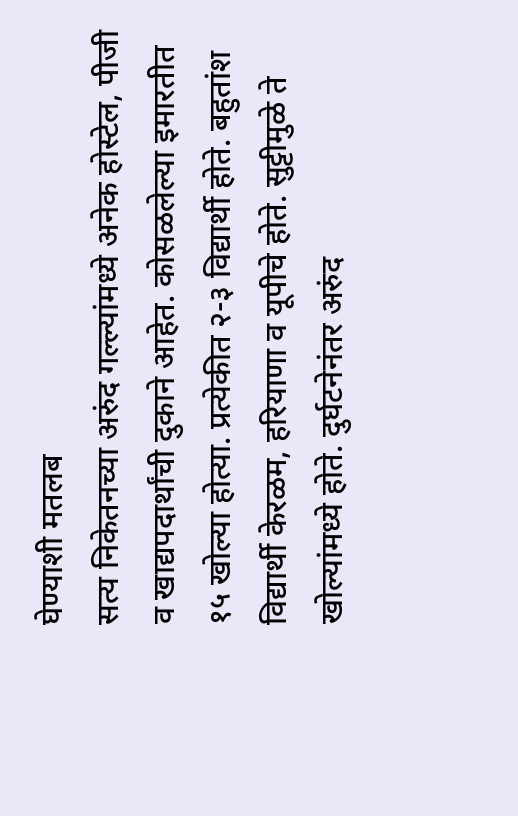घेण्याशी मतलब
सत्य निकेतनच्या अरुंद गल्ल्यांमध्ये अनेक होस्टेल, पीजी व खाद्यपदार्थांची दुकाने आहेत. कोसळलेल्या इमारतीत १५ खोल्या होत्या. प्रत्येकीत २-३ विद्यार्थी होते. बहुतांश विद्यार्थी केरळम, हरियाणा व यूपीचे होते. सुट्टीमुळे ते खोल्यांमध्ये होते. दुर्घटनेनंतर अरुंद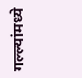गल्ल्यांमध्ये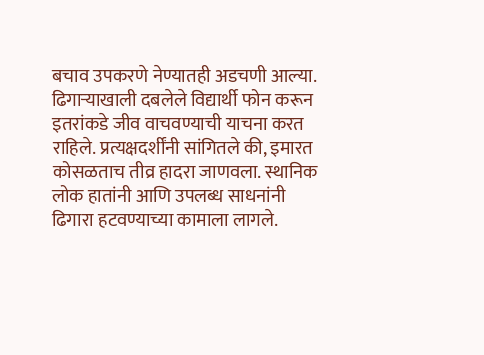बचाव उपकरणे नेण्यातही अडचणी आल्या. ढिगाऱ्याखाली दबलेले विद्यार्थी फोन करून इतरांकडे जीव वाचवण्याची याचना करत राहिले. प्रत्यक्षदर्शींनी सांगितले की, इमारत कोसळताच तीव्र हादरा जाणवला. स्थानिक लोक हातांनी आणि उपलब्ध साधनांनी ढिगारा हटवण्याच्या कामाला लागले.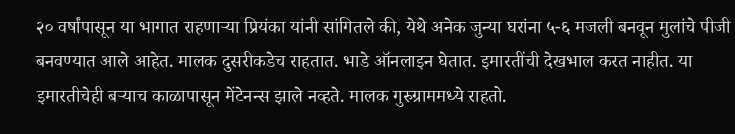२० वर्षांपासून या भागात राहणाऱ्या प्रियंका यांनी सांगितले की, येथे अनेक जुन्या घरांना ५-६ मजली बनवून मुलांचे पीजी बनवण्यात आले आहेत. मालक दुसरीकडेच राहतात. भाडे ऑनलाइन घेतात. इमारतींची देखभाल करत नाहीत. या इमारतीचेही बऱ्याच काळापासून मेंटेनन्स झाले नव्हते. मालक गुरुग्राममध्ये राहतो.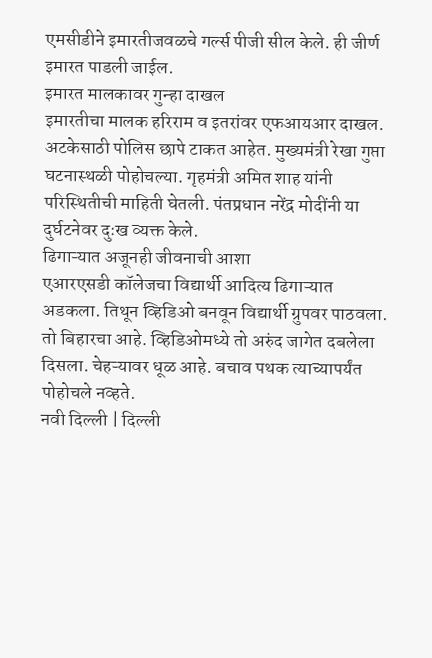एमसीडीने इमारतीजवळचे गर्ल्स पीजी सील केले. ही जीर्ण इमारत पाडली जाईल.
इमारत मालकावर गुन्हा दाखल
इमारतीचा मालक हरिराम व इतरांवर एफआयआर दाखल. अटकेसाठी पोलिस छापे टाकत आहेत. मुख्यमंत्री रेखा गुप्ता घटनास्थळी पोहोचल्या. गृहमंत्री अमित शाह यांनी परिस्थितीची माहिती घेतली. पंतप्रधान नरेंद्र मोदींनी या दुर्घटनेवर दुःख व्यक्त केले.
ढिगाऱ्यात अजूनही जीवनाची आशा
एआरएसडी कॉलेजचा विद्यार्थी आदित्य ढिगाऱ्यात अडकला. तिथून व्हिडिओ बनवून विद्यार्थी ग्रुपवर पाठवला. तो बिहारचा आहे. व्हिडिओमध्ये तो अरुंद जागेत दबलेला दिसला. चेहऱ्यावर धूळ आहे. बचाव पथक त्याच्यापर्यंत पोहोचले नव्हते.
नवी दिल्ली | दिल्ली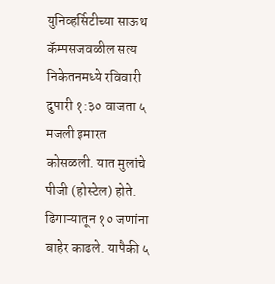युनिव्हर्सिटीच्या साऊथ कॅम्पसजवळील सत्य निकेतनमध्ये रविवारी दुपारी १:३० वाजता ५ मजली इमारत कोसळली. यात मुलांचे पीजी (होस्टेल) होते. ढिगाऱ्यातून १० जणांना बाहेर काढले. यापैकी ५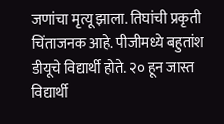जणांचा मृत्यू झाला. तिघांची प्रकृती चिंताजनक आहे. पीजीमध्ये बहुतांश डीयूचे विद्यार्थी होते. २० हून जास्त विद्यार्थी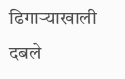ढिगाऱ्याखाली दबले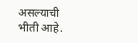असल्याची भीती आहे.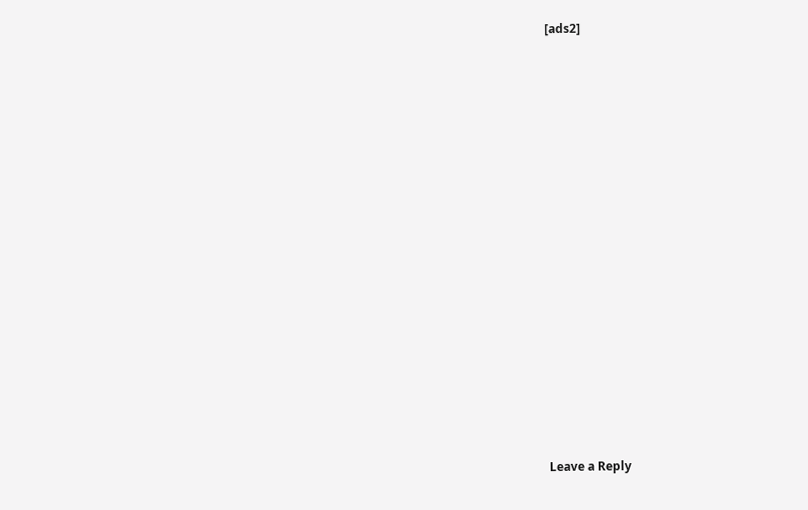[ads2]
















Leave a Reply